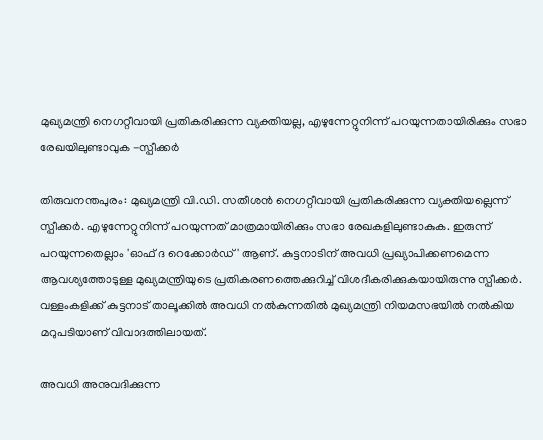മുഖ്യമന്ത്രി നെഗറ്റീവായി പ്രതികരിക്കുന്ന വ്യക്തിയല്ല, എഴുന്നേറ്റുനിന്ന് പറയുന്നതായിരിക്കും സഭാ രേഖയിലുണ്ടാവുക -സ്പീക്കർ

തിരുവനന്തപുരം: മുഖ്യമന്ത്രി വി.ഡി. സതീശൻ നെഗറ്റീവായി പ്രതികരിക്കുന്ന വ്യക്തിയല്ലെന്ന് സ്പീക്കർ. എഴുന്നേറ്റുനിന്ന് പറയുന്നത് മാത്രമായിരിക്കും സഭാ രേഖകളിലുണ്ടാകുക. ഇരുന്ന് പറയുന്നതെല്ലാം 'ഓഫ് ദ റെക്കോർഡ്' ആണ്. കുട്ടനാടിന് അവധി പ്രഖ്യാപിക്കണമെന്ന ആവശ്യത്തോടുള്ള മുഖ്യമന്ത്രിയുടെ പ്രതികരണത്തെക്കുറിച്ച് വിശദീകരിക്കുകയായിരുന്നു സ്പീക്കർ. വള്ളംകളിക്ക് കുട്ടനാട് താലൂക്കിൽ അവധി നൽകുന്നതിൽ മുഖ്യമന്ത്രി നിയമസഭയിൽ നൽകിയ മറുപടിയാണ് വിവാദത്തിലായത്.

അവധി അനുവദിക്കുന്ന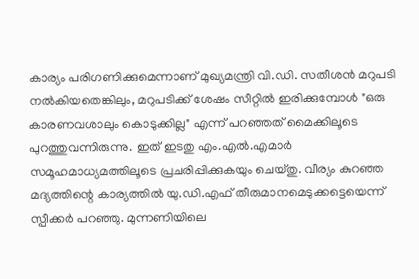കാര്യം പരിഗണിക്കുമെന്നാണ് മുഖ്യമന്ത്രി വി.ഡി. സതീശൻ മറുപടി നൽകിയതെങ്കിലും, മറുപടിക്ക് ശേഷം സീറ്റിൽ ഇരിക്കുമ്പോൾ "ഒരു കാരണവശാലും കൊടുക്കില്ല" എന്ന് പറഞ്ഞത് മൈക്കിലൂടെ പുറത്തുവന്നിരുന്നു. ഇത് ഇടതു എം.എൽ.എമാർ സമൂഹമാധ്യമത്തിലൂടെ പ്രചരിപ്പിക്കുകയും ചെയ്തു. വീര്യം കുറഞ്ഞ മദ്യത്തിന്റെ കാര്യത്തിൽ യു.ഡി.എഫ് തീരുമാനമെടുക്കട്ടെയെന്ന് സ്പീക്കർ പറഞ്ഞു. മുന്നണിയിലെ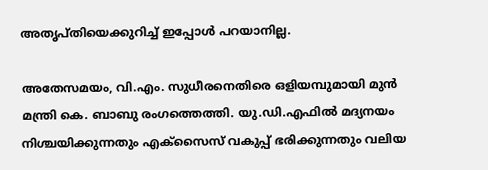അതൃപ്തിയെക്കുറിച്ച് ഇപ്പോൾ പറയാനില്ല.

അതേസമയം, വി.എം. സുധീരനെതിരെ ഒളിയമ്പുമായി മുൻ മന്ത്രി കെ. ബാബു രംഗത്തെത്തി. യു.ഡി.എഫിൽ മദ്യനയം നിശ്ചയിക്കുന്നതും എക്സൈസ് വകുപ്പ് ഭരിക്കുന്നതും വലിയ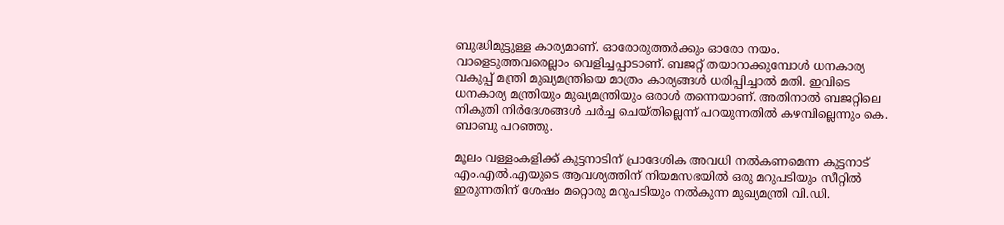ബുദ്ധിമുട്ടുള്ള കാര്യമാണ്. ഓരോരുത്തർക്കും ഓരോ നയം. വാളെടുത്തവരെല്ലാം വെളിച്ചപ്പാടാണ്. ബജറ്റ് തയാറാക്കുമ്പോൾ ധനകാര്യ വകുപ്പ് മന്ത്രി മുഖ്യമന്ത്രിയെ മാത്രം കാര്യങ്ങൾ ധരിപ്പിച്ചാൽ മതി. ഇവിടെ ധനകാര്യ മന്ത്രിയും മുഖ്യമന്ത്രിയും ഒരാൾ തന്നെയാണ്. അതിനാൽ ബജറ്റിലെ നികുതി നിർദേശങ്ങൾ ചർച്ച ചെയ്തില്ലെന്ന് പറയുന്നതിൽ കഴമ്പില്ലെന്നും കെ. ബാബു പറഞ്ഞു.

മൂലം വള്ളംകളിക്ക് കുട്ടനാടിന് പ്രാദേശിക അവധി നൽകണമെന്ന കുട്ടനാട് എം.എൽ.എയുടെ ആവശ്യത്തിന് നിയമസഭയിൽ ഒരു മറുപടിയും സീറ്റിൽ ഇരുന്നതിന് ശേഷം മറ്റൊരു മറുപടിയും നൽകുന്ന മുഖ്യമന്ത്രി വി.ഡി.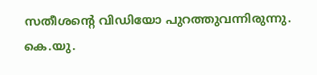സതീശന്റെ വിഡിയോ പുറത്തുവന്നിരുന്നു. കെ.യു.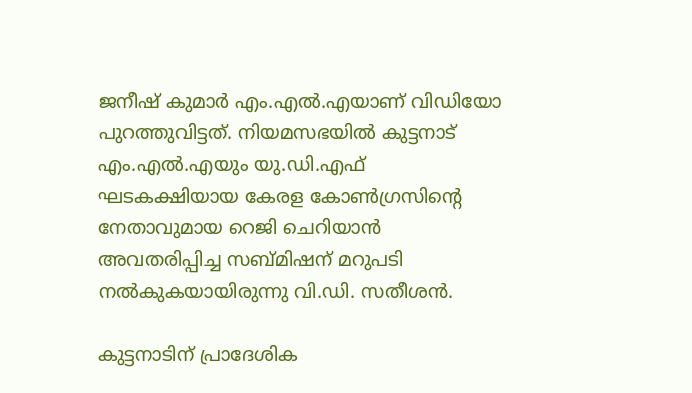ജനീഷ് കുമാർ എം.എൽ.എയാണ് വിഡിയോ പുറത്തുവിട്ടത്. നിയമസഭയിൽ കുട്ടനാട് എം.എൽ.എയും യു.ഡി.എഫ് ഘടകക്ഷിയായ കേരള കോൺഗ്രസിന്റെ നേതാവുമായ റെജി ചെറിയാൻ അവതരിപ്പിച്ച സബ്മിഷന് മറുപടി നൽകുകയായിരുന്നു വി.ഡി. സതീശൻ.

കുട്ടനാടിന് പ്രാദേശിക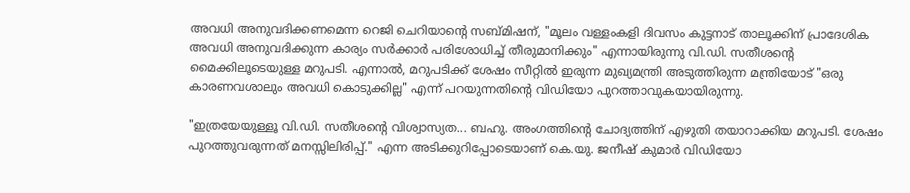അവധി അനുവദിക്കണമെന്ന റെജി ചെറിയാന്റെ സബ്മിഷന്, "മൂലം വള്ളംകളി ദിവസം കുട്ടനാട് താലൂക്കിന് പ്രാദേശിക അവധി അനുവദിക്കുന്ന കാര്യം സർക്കാർ പരിശോധിച്ച് തീരുമാനിക്കും" എന്നായിരുന്നു വി.ഡി. സതീശന്റെ മൈക്കിലൂടെയുള്ള മറുപടി. എന്നാൽ, മറുപടിക്ക് ശേഷം സീറ്റിൽ ഇരുന്ന മുഖ്യമന്ത്രി അടുത്തിരുന്ന മന്ത്രിയോട് "ഒരു കാരണവശാലും അവധി കൊടുക്കില്ല" എന്ന് പറയുന്നതിന്റെ വിഡിയോ പുറത്താവുകയായിരുന്നു.

"ഇത്രയേയുള്ളൂ വി.ഡി. സതീശന്റെ വിശ്വാസ്യത... ബഹു. അംഗത്തിന്റെ ചോദ്യത്തിന് എഴുതി തയാറാക്കിയ മറുപടി. ശേഷം പുറത്തുവരുന്നത് മനസ്സിലിരിപ്പ്." എന്ന അടിക്കുറിപ്പോടെയാണ് കെ.യു. ജനീഷ് കുമാർ വിഡിയോ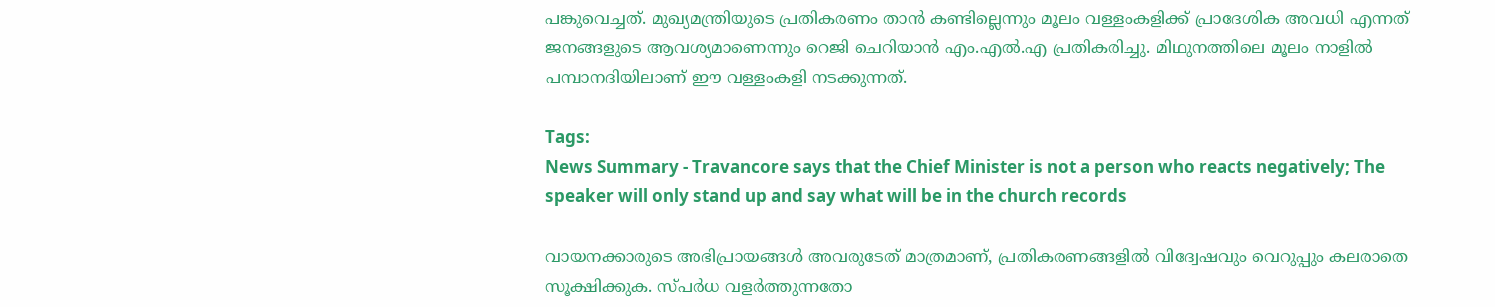പങ്കുവെച്ചത്. മുഖ്യമന്ത്രിയുടെ പ്രതികരണം താൻ കണ്ടില്ലെന്നും മൂലം വള്ളംകളിക്ക് പ്രാദേശിക അവധി എന്നത് ജനങ്ങളുടെ ആവശ്യമാണെന്നും റെജി ചെറിയാൻ എം.എൽ.എ പ്രതികരിച്ചു. മിഥുനത്തിലെ മൂലം നാളിൽ പമ്പാനദിയിലാണ് ഈ വള്ളംകളി നടക്കുന്നത്.

Tags:
News Summary - Travancore says that the Chief Minister is not a person who reacts negatively; The speaker will only stand up and say what will be in the church records

വായനക്കാരുടെ അഭിപ്രായങ്ങള്‍ അവരുടേത് മാത്രമാണ്, പ്രതികരണങ്ങളിൽ വിദ്വേഷവും വെറുപ്പും കലരാതെ സൂക്ഷിക്കുക. സ്പർധ വളർത്തുന്നതോ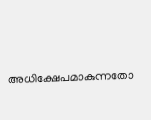അധിക്ഷേപമാകുന്നതോ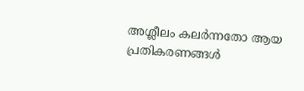അശ്ലീലം കലർന്നതോ ആയ പ്രതികരണങ്ങൾ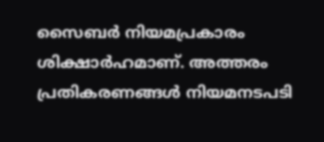സൈബർ നിയമപ്രകാരം ശിക്ഷാർഹമാണ്. അത്തരം പ്രതികരണങ്ങൾ നിയമനടപടി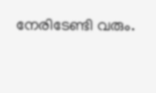നേരിടേണ്ടി വരും.